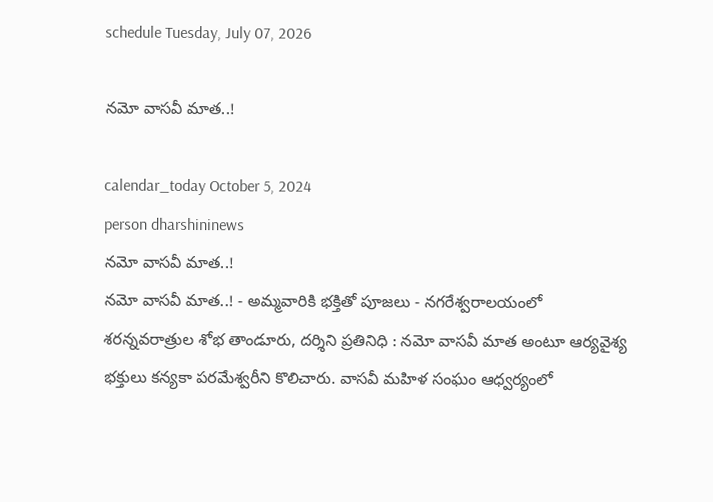schedule Tuesday, July 07, 2026

నమో వాసవీ మాత..!

calendar_today October 5, 2024
person dharshininews
నమో వాసవీ మాత..!
నమో వాసవీ మాత..! - అమ్మవారికి భక్తితో పూజలు - నగరేశ్వరాలయంలో శరన్నవరాత్రుల శోభ తాండూరు, దర్శిని ప్రతినిధి : నమో వాసవీ మాత అంటూ ఆర్యవైశ్య భక్తులు కన్యకా పరమేశ్వరీని కొలిచారు. వాసవీ మహిళ సంఘం ఆధ్వర్యంలో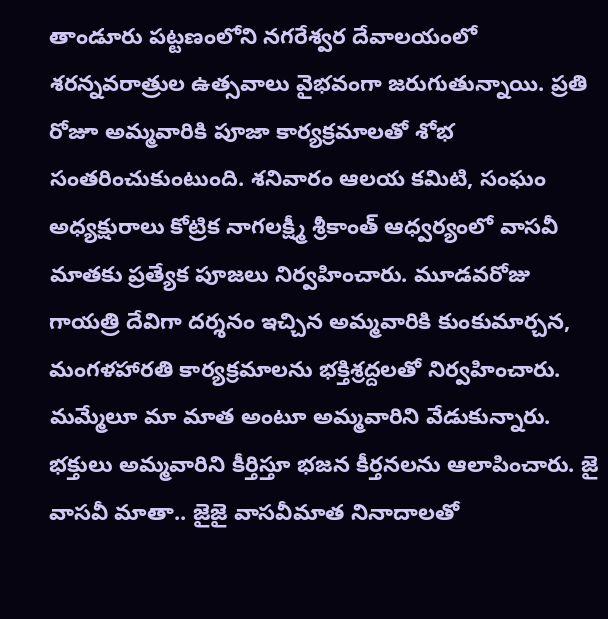తాండూరు పట్టణంలోని నగరేశ్వర దేవాలయంలో శరన్నవరాత్రుల ఉత్సవాలు వైభవంగా జరుగుతున్నాయి. ప్రతి రోజూ అమ్మవారికి పూజా కార్యక్రమాలతో శోభ సంతరించుకుంటుంది. శనివారం ఆలయ కమిటి, సంఘం అధ్యక్షురాలు కోట్రిక నాగలక్ష్మీ శ్రీకాంత్ ఆధ్వర్యంలో వాసవీ మాతకు ప్రత్యేక పూజలు నిర్వహించారు. మూడవరోజు గాయత్రి దేవిగా దర్శనం ఇచ్చిన అమ్మవారికి కుంకుమార్చన, మంగళహారతి కార్యక్రమాలను భక్తిశ్రద్దలతో నిర్వహించారు. మమ్మేలూ మా మాత అంటూ అమ్మవారిని వేడుకున్నారు. భక్తులు అమ్మవారిని కీర్తిస్తూ భజన కీర్తనలను ఆలాపించారు. జై వాసవీ మాతా.. జైజై వాసవీమాత నినాదాలతో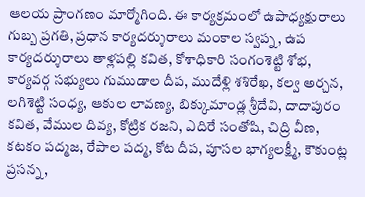ఆలయ ప్రాంగణం మార్మోగింది. ఈ కార్యక్రమంలో ఉపాధ్యక్షురాలు గుబ్బ ప్రగతి, ప్రధాన కార్యదర్శురాలు మంకాల స్వప్న, ఉప కార్యదర్శురాలు తాళ్లపల్లి కవిత, కోశాధికారి సంగంశెట్టి శోభ, కార్యవర్గ సభ్యులు గుముడాల దీప, ముదేళ్లి శశిరేఖ, కల్వ అర్చన, లగిశెట్టి సంధ్య, ఆకుల లావణ్య, బిక్కుమాండ్ల శ్రీదేవి, దాదాపురం కవిత, వేముల దివ్య, కోట్రిక రజని, ఎదిరే సంతోషి, చిద్రి వీణ, కటకం పద్మజ, రేపాల పద్మ, కోట దీప, పూసల భాగ్యలక్ష్మీ, కౌకుంట్ల ప్రసన్న,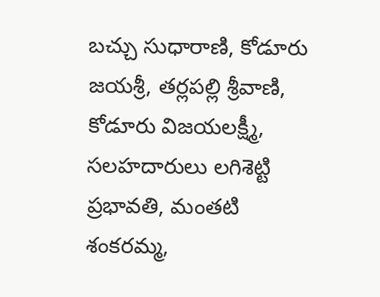బచ్చు సుధారాణి, కోడూరు జయశ్రీ, తర్లపల్లి శ్రీవాణి, కోడూరు విజయలక్ష్మీ, సలహదారులు లగిశెట్టి ప్రభావతి, మంతటి శంకరమ్మ,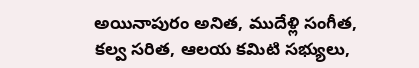అయినాపురం అనిత, ముదేళ్లి సంగీత, కల్వ సరిత, ఆలయ కమిటి సభ్యులు,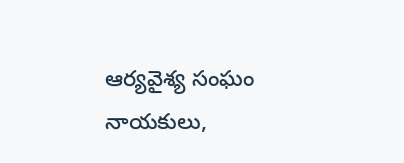ఆర్యవైశ్య సంఘం నాయకులు,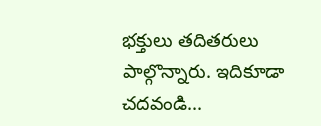భక్తులు తదితరులు పాల్గొన్నారు. ఇదికూడా చదవండి...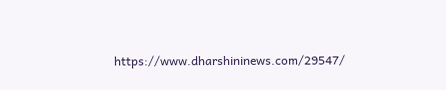https://www.dharshininews.com/29547/